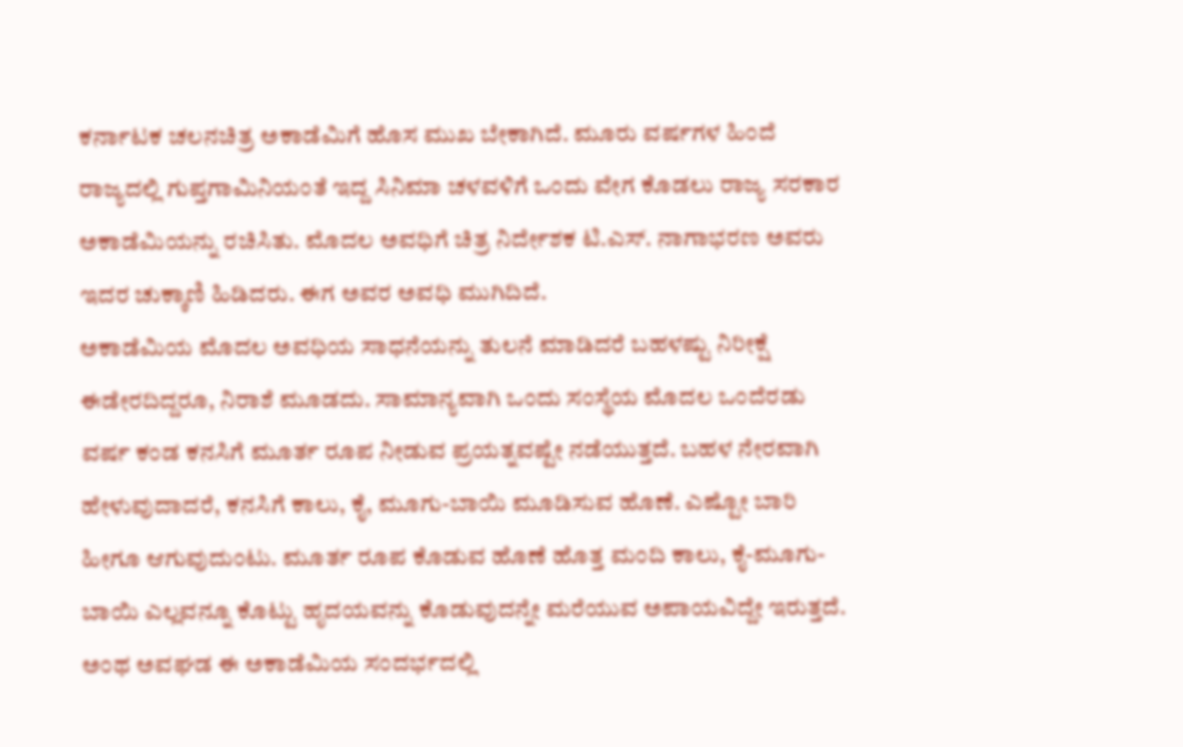ಕರ್ನಾಟಕ ಚಲನಚಿತ್ರ ಅಕಾಡೆಮಿಗೆ ಹೊಸ ಮುಖ ಬೇಕಾಗಿದೆ. ಮೂರು ವರ್ಷಗಳ ಹಿಂದೆ ರಾಜ್ಯದಲ್ಲಿ ಗುಪ್ತಗಾಮಿನಿಯಂತೆ ಇದ್ದ ಸಿನಿಮಾ ಚಳವಳಿಗೆ ಒಂದು ವೇಗ ಕೊಡಲು ರಾಜ್ಯ ಸರಕಾರ ಅಕಾಡೆಮಿಯನ್ನು ರಚಿಸಿತು. ಮೊದಲ ಅವಧಿಗೆ ಚಿತ್ರ ನಿರ್ದೇಶಕ ಟಿ.ಎಸ್. ನಾಗಾಭರಣ ಅವರು ಇದರ ಚುಕ್ಕಾಣಿ ಹಿಡಿದರು. ಈಗ ಅವರ ಅವಧಿ ಮುಗಿದಿದೆ.
ಅಕಾಡೆಮಿಯ ಮೊದಲ ಅವಧಿಯ ಸಾಧನೆಯನ್ನು ತುಲನೆ ಮಾಡಿದರೆ ಬಹಳಷ್ಟು ನಿರೀಕ್ಷೆ ಈಡೇರದಿದ್ದರೂ, ನಿರಾಶೆ ಮೂಡದು. ಸಾಮಾನ್ಯವಾಗಿ ಒಂದು ಸಂಸ್ಥೆಯ ಮೊದಲ ಒಂದೆರಡು ವರ್ಷ ಕಂಡ ಕನಸಿಗೆ ಮೂರ್ತ ರೂಪ ನೀಡುವ ಪ್ರಯತ್ನವಷ್ಟೇ ನಡೆಯುತ್ತದೆ. ಬಹಳ ನೇರವಾಗಿ ಹೇಳುವುದಾದರೆ, ಕನಸಿಗೆ ಕಾಲು, ಕೈ, ಮೂಗು-ಬಾಯಿ ಮೂಡಿಸುವ ಹೊಣೆ. ಎಷ್ಟೋ ಬಾರಿ ಹೀಗೂ ಆಗುವುದುಂಟು. ಮೂರ್ತ ರೂಪ ಕೊಡುವ ಹೊಣೆ ಹೊತ್ತ ಮಂದಿ ಕಾಲು, ಕೈ-ಮೂಗು-ಬಾಯಿ ಎಲ್ಲವನ್ನೂ ಕೊಟ್ಟು ಹೃದಯವನ್ನು ಕೊಡುವುದನ್ನೇ ಮರೆಯುವ ಅಪಾಯವಿದ್ದೇ ಇರುತ್ತದೆ. ಅಂಥ ಅವಘಡ ಈ ಅಕಾಡೆಮಿಯ ಸಂದರ್ಭದಲ್ಲಿ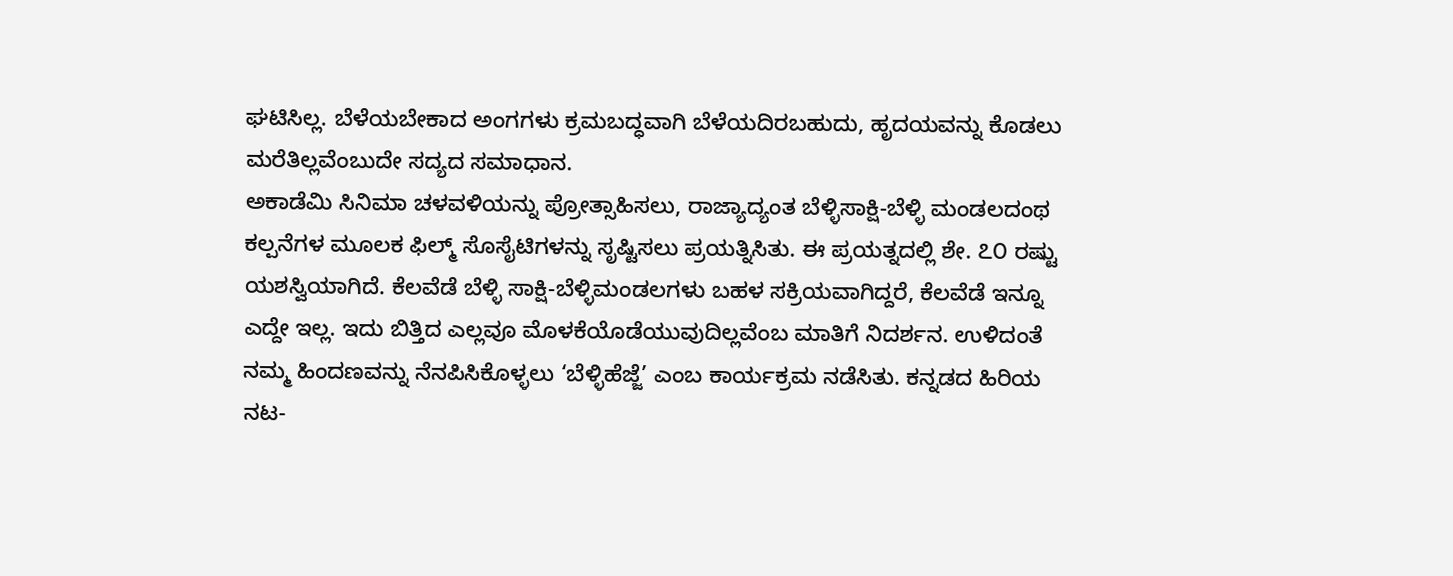ಘಟಿಸಿಲ್ಲ. ಬೆಳೆಯಬೇಕಾದ ಅಂಗಗಳು ಕ್ರಮಬದ್ಧವಾಗಿ ಬೆಳೆಯದಿರಬಹುದು, ಹೃದಯವನ್ನು ಕೊಡಲು ಮರೆತಿಲ್ಲವೆಂಬುದೇ ಸದ್ಯದ ಸಮಾಧಾನ.
ಅಕಾಡೆಮಿ ಸಿನಿಮಾ ಚಳವಳಿಯನ್ನು ಪ್ರೋತ್ಸಾಹಿಸಲು, ರಾಜ್ಯಾದ್ಯಂತ ಬೆಳ್ಳಿಸಾಕ್ಷಿ-ಬೆಳ್ಳಿ ಮಂಡಲದಂಥ ಕಲ್ಪನೆಗಳ ಮೂಲಕ ಫಿಲ್ಮ್ ಸೊಸೈಟಿಗಳನ್ನು ಸೃಷ್ಟಿಸಲು ಪ್ರಯತ್ನಿಸಿತು. ಈ ಪ್ರಯತ್ನದಲ್ಲಿ ಶೇ. ೭೦ ರಷ್ಟು ಯಶಸ್ವಿಯಾಗಿದೆ. ಕೆಲವೆಡೆ ಬೆಳ್ಳಿ ಸಾಕ್ಷಿ-ಬೆಳ್ಳಿಮಂಡಲಗಳು ಬಹಳ ಸಕ್ರಿಯವಾಗಿದ್ದರೆ, ಕೆಲವೆಡೆ ಇನ್ನೂ ಎದ್ದೇ ಇಲ್ಲ. ಇದು ಬಿತ್ತಿದ ಎಲ್ಲವೂ ಮೊಳಕೆಯೊಡೆಯುವುದಿಲ್ಲವೆಂಬ ಮಾತಿಗೆ ನಿದರ್ಶನ. ಉಳಿದಂತೆ ನಮ್ಮ ಹಿಂದಣವನ್ನು ನೆನಪಿಸಿಕೊಳ್ಳಲು ‘ಬೆಳ್ಳಿಹೆಜ್ಜೆ’ ಎಂಬ ಕಾರ್ಯಕ್ರಮ ನಡೆಸಿತು. ಕನ್ನಡದ ಹಿರಿಯ ನಟ-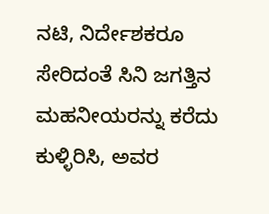ನಟಿ, ನಿರ್ದೇಶಕರೂ ಸೇರಿದಂತೆ ಸಿನಿ ಜಗತ್ತಿನ ಮಹನೀಯರನ್ನು ಕರೆದು ಕುಳ್ಳಿರಿಸಿ, ಅವರ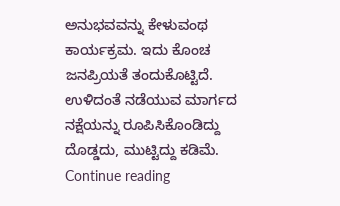ಅನುಭವವನ್ನು ಕೇಳುವಂಥ ಕಾರ್ಯಕ್ರಮ. ಇದು ಕೊಂಚ ಜನಪ್ರಿಯತೆ ತಂದುಕೊಟ್ಟಿದೆ. ಉಳಿದಂತೆ ನಡೆಯುವ ಮಾರ್ಗದ ನಕ್ಷೆಯನ್ನು ರೂಪಿಸಿಕೊಂಡಿದ್ದು ದೊಡ್ಡದು, ಮುಟ್ಟಿದ್ದು ಕಡಿಮೆ. Continue reading